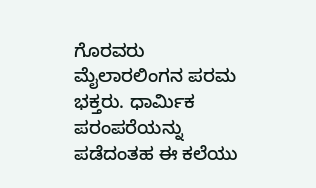ಗೊರವರು ಮೈಲಾರಲಿಂಗನ ಪರಮ ಭಕ್ತರು. ಧಾರ್ಮಿಕ ಪರಂಪರೆಯನ್ನು ಪಡೆದಂತಹ ಈ ಕಲೆಯು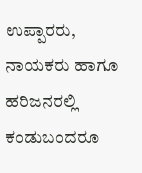ಉಪ್ಪಾರರು, ನಾಯಕರು ಹಾಗೂ ಹರಿಜನರಲ್ಲಿ ಕಂಡುಬಂದರೂ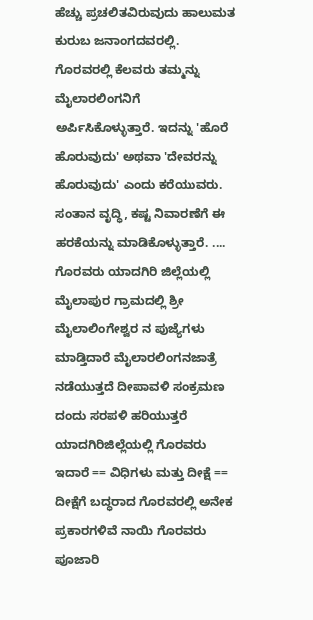ಹೆಚ್ಚು ಪ್ರಚಲಿತವಿರುವುದು ಹಾಲುಮತ ಕುರುಬ ಜನಾಂಗದವರಲ್ಲಿ. ಗೊರವರಲ್ಲಿ ಕೆಲವರು ತಮ್ಮನ್ನು ಮೈಲಾರಲಿಂಗನಿಗೆ ಅರ್ಪಿಸಿಕೊಳ್ಳುತ್ತಾರೆ. ಇದನ್ನು 'ಹೊರೆ ಹೊರುವುದು' ಅಥವಾ 'ದೇವರನ್ನು ಹೊರುವುದು' ಎಂದು ಕರೆಯುವರು. ಸಂತಾನ ವೃದ್ಧಿ, ಕಷ್ಟ ನಿವಾರಣೆಗೆ ಈ ಹರಕೆಯನ್ನು ಮಾಡಿಕೊಳ್ಳುತ್ತಾರೆ. .... ಗೊರವರು ಯಾದಗಿರಿ ಜಿಲ್ಲೆಯಲ್ಲಿ ಮೈಲಾಪುರ ಗ್ರಾಮದಲ್ಲಿ ಶ್ರೀ ಮೈಲಾಲಿಂಗೇಶ್ವರ ನ ಪುಜ್ಯೆಗಳು ಮಾಡ್ತಿದಾರೆ ಮೈಲಾರಲಿಂಗನಜಾತ್ರೆ ನಡೆಯುತ್ತದೆ ದೀಪಾವಳಿ ಸಂಕ್ರಮಣ ದಂದು ಸರಪಳಿ ಹರಿಯುತ್ತರೆ ಯಾದಗಿರಿಜಿಲ್ಲೆಯಲ್ಲಿ ಗೊರವರು ಇದಾರೆ == ವಿಧಿಗಳು ಮತ್ತು ದೀಕ್ಷೆ == ದೀಕ್ಷೆಗೆ ಬದ್ಧರಾದ ಗೊರವರಲ್ಲಿ ಅನೇಕ ಪ್ರಕಾರಗಳಿವೆ ನಾಯಿ ಗೊರವರು ಪೂಜಾರಿ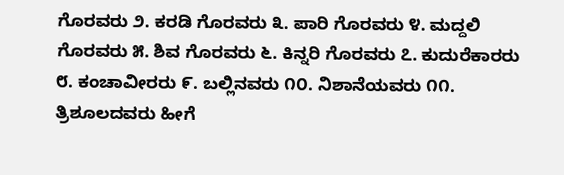ಗೊರವರು ೨. ಕರಡಿ ಗೊರವರು ೩. ಪಾರಿ ಗೊರವರು ೪. ಮದ್ದಲಿ ಗೊರವರು ೫. ಶಿವ ಗೊರವರು ೬. ಕಿನ್ನರಿ ಗೊರವರು ೭. ಕುದುರೆಕಾರರು ೮. ಕಂಚಾವೀರರು ೯. ಬಲ್ಲಿನವರು ೧೦. ನಿಶಾನೆಯವರು ೧೧. ತ್ರಿಶೂಲದವರು ಹೀಗೆ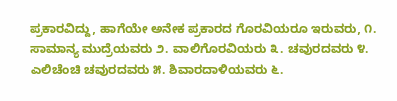ಪ್ರಕಾರವಿದ್ದು, ಹಾಗೆಯೇ ಅನೇಕ ಪ್ರಕಾರದ ಗೊರವಿಯರೂ ಇರುವರು, ೧. ಸಾಮಾನ್ಯ ಮುದ್ರೆಯವರು ೨. ವಾಲಿಗೊರವಿಯರು ೩. ಚವುರದವರು ೪. ಎಲಿಚೆಂಚಿ ಚವುರದವರು ೫. ಶಿವಾರದಾಳಿಯವರು ೬.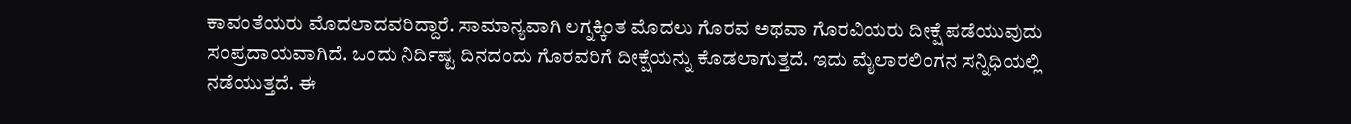ಕಾವಂತೆಯರು ಮೊದಲಾದವರಿದ್ದಾರೆ. ಸಾಮಾನ್ಯವಾಗಿ ಲಗ್ನಕ್ಕಿಂತ ಮೊದಲು ಗೊರವ ಅಥವಾ ಗೊರವಿಯರು ದೀಕ್ಷೆ ಪಡೆಯುವುದು ಸಂಪ್ರದಾಯವಾಗಿದೆ. ಒಂದು ನಿರ್ದಿಷ್ಟ ದಿನದಂದು ಗೊರವರಿಗೆ ದೀಕ್ಷೆಯನ್ನು ಕೊಡಲಾಗುತ್ತದೆ. ಇದು ಮೈಲಾರಲಿಂಗನ ಸನ್ನಿಧಿಯಲ್ಲಿ ನಡೆಯುತ್ತದೆ. ಈ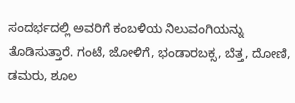ಸಂದರ್ಭದಲ್ಲಿ ಅವರಿಗೆ ಕಂಬಳಿಯ ನಿಲುವಂಗಿಯನ್ನು ತೊಡಿಸುತ್ತಾರೆ. ಗಂಟೆ, ಜೋಳಿಗೆ, ಭಂಡಾರಬಕ್ಸ, ಬೆತ್ತ, ದೋಣಿ, ಡಮರು, ಶೂಲ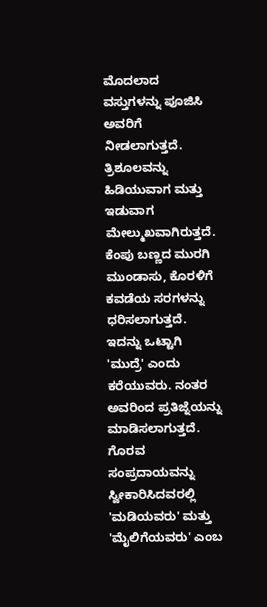ಮೊದಲಾದ ವಸ್ತುಗಳನ್ನು ಪೂಜಿಸಿ ಅವರಿಗೆ ನೀಡಲಾಗುತ್ತದೆ. ತ್ರಿಶೂಲವನ್ನು ಹಿಡಿಯುವಾಗ ಮತ್ತು ಇಡುವಾಗ ಮೇಲ್ಮುಖವಾಗಿರುತ್ತದೆ. ಕೆಂಪು ಬಣ್ಣದ ಮುರಗಿ ಮುಂಡಾಸು, ಕೊರಳಿಗೆ ಕವಡೆಯ ಸರಗಳನ್ನು ಧರಿಸಲಾಗುತ್ತದೆ. ಇದನ್ನು ಒಟ್ಟಾಗಿ 'ಮುದ್ರೆ' ಎಂದು ಕರೆಯುವರು. ನಂತರ ಅವರಿಂದ ಪ್ರತಿಜ್ನೆಯನ್ನು ಮಾಡಿಸಲಾಗುತ್ತದೆ. ಗೊರವ ಸಂಪ್ರದಾಯವನ್ನು ಸ್ವೀಕಾರಿಸಿದವರಲ್ಲಿ 'ಮಡಿಯವರು' ಮತ್ತು 'ಮೈಲಿಗೆಯವರು' ಎಂಬ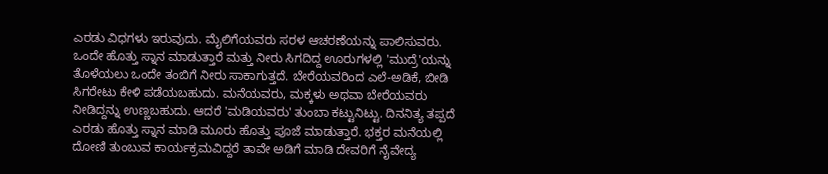ಎರಡು ವಿಧಗಳು ಇರುವುದು. ಮೈಲಿಗೆಯವರು ಸರಳ ಆಚರಣೆಯನ್ನು ಪಾಲಿಸುವರು. ಒಂದೇ ಹೊತ್ತು ಸ್ನಾನ ಮಾಡುತ್ತಾರೆ ಮತ್ತು ನೀರು ಸಿಗದಿದ್ದ ಊರುಗಳಲ್ಲಿ 'ಮುದ್ರೆ'ಯನ್ನು ತೊಳೆಯಲು ಒಂದೇ ತಂಬಿಗೆ ನೀರು ಸಾಕಾಗುತ್ತದೆ. ಬೇರೆಯವರಿಂದ ಎಲೆ-ಅಡಿಕೆ, ಬೀಡಿ ಸಿಗರೇಟು ಕೇಳಿ ಪಡೆಯಬಹುದು. ಮನೆಯವರು, ಮಕ್ಕಳು ಅಥವಾ ಬೇರೆಯವರು ನೀಡಿದ್ದನ್ನು ಉಣ್ಣಬಹುದು. ಆದರೆ 'ಮಡಿಯವರು' ತುಂಬಾ ಕಟ್ಟುನಿಟ್ಟು. ದಿನನಿತ್ಯ ತಪ್ಪದೆ ಎರಡು ಹೊತ್ತು ಸ್ನಾನ ಮಾಡಿ ಮೂರು ಹೊತ್ತು ಪೂಜೆ ಮಾಡುತ್ತಾರೆ. ಭಕ್ತರ ಮನೆಯಲ್ಲಿ ದೋಣಿ ತುಂಬುವ ಕಾರ್ಯಕ್ರಮವಿದ್ದರೆ ತಾವೇ ಅಡಿಗೆ ಮಾಡಿ ದೇವರಿಗೆ ನೈವೇದ್ಯ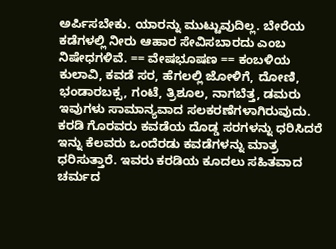ಅರ್ಪಿಸಬೇಕು. ಯಾರನ್ನು ಮುಟ್ಟುವುದಿಲ್ಲ. ಬೇರೆಯ ಕಡೆಗಳಲ್ಲಿ ನೀರು ಆಹಾರ ಸೇವಿಸಬಾರದು ಎಂಬ ನಿಷೇಧಗಳಿವೆ. == ವೇಷಭೂಷಣ == ಕಂಬಳಿಯ ಕುಲಾವಿ, ಕವಡೆ ಸರ, ಹೆಗಲಲ್ಲಿ ಜೋಳಿಗೆ, ದೋಣಿ, ಭಂಡಾರಬಕ್ಸ, ಗಂಟೆ, ತ್ರಿಶೂಲ, ನಾಗಬೆತ್ತ, ಡಮರು ಇವುಗಳು ಸಾಮಾನ್ಯವಾದ ಸಲಕರಣೆಗಳಾಗಿರುವುದು. ಕರಡಿ ಗೊರವರು ಕವಡೆಯ ದೊಡ್ಡ ಸರಗಳನ್ನು ಧರಿಸಿದರೆ ಇನ್ನು ಕೆಲವರು ಒಂದೆರಡು ಕವಡೆಗಳನ್ನು ಮಾತ್ರ ಧರಿಸುತ್ತಾರೆ. ಇವರು ಕರಡಿಯ ಕೂದಲು ಸಹಿತವಾದ ಚರ್ಮದ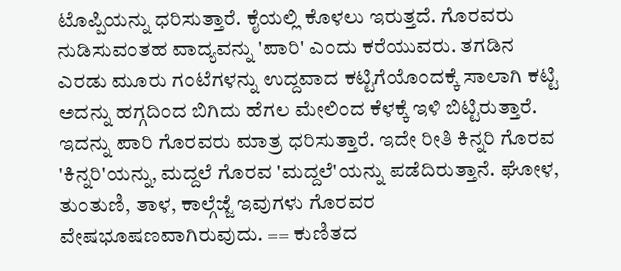ಟೊಪ್ಪಿಯನ್ನು ಧರಿಸುತ್ತಾರೆ. ಕೈಯಲ್ಲಿ ಕೊಳಲು ಇರುತ್ತದೆ. ಗೊರವರು ನುಡಿಸುವಂತಹ ವಾದ್ಯವನ್ನು 'ಪಾರಿ' ಎಂದು ಕರೆಯುವರು. ತಗಡಿನ ಎರಡು ಮೂರು ಗಂಟೆಗಳನ್ನು ಉದ್ದವಾದ ಕಟ್ಟಿಗೆಯೊಂದಕ್ಕೆ ಸಾಲಾಗಿ ಕಟ್ಟಿ ಅದನ್ನು ಹಗ್ಗದಿಂದ ಬಿಗಿದು ಹೆಗಲ ಮೇಲಿಂದ ಕೆಳಕ್ಕೆ ಇಳಿ ಬಿಟ್ಟಿರುತ್ತಾರೆ. ಇದನ್ನು ಪಾರಿ ಗೊರವರು ಮಾತ್ರ ಧರಿಸುತ್ತಾರೆ. ಇದೇ ರೀತಿ ಕಿನ್ನರಿ ಗೊರವ 'ಕಿನ್ನರಿ'ಯನ್ನು, ಮದ್ದಲೆ ಗೊರವ 'ಮದ್ದಲೆ'ಯನ್ನು ಪಡೆದಿರುತ್ತಾನೆ. ಘೋಳ, ತುಂತುಣಿ, ತಾಳ, ಕಾಲ್ಗೆಜ್ಜೆ ಇವುಗಳು ಗೊರವರ ವೇಷಭೂಷಣವಾಗಿರುವುದು. == ಕುಣಿತದ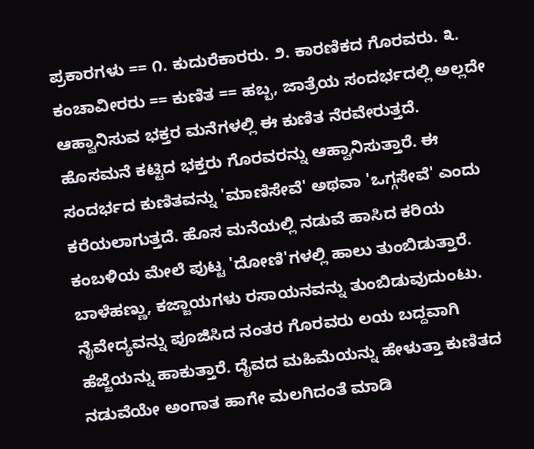ಪ್ರಕಾರಗಳು == ೧. ಕುದುರೆಕಾರರು. ೨. ಕಾರಣಿಕದ ಗೊರವರು. ೩. ಕಂಚಾವೀರರು == ಕುಣಿತ == ಹಬ್ಬ, ಜಾತ್ರೆಯ ಸಂದರ್ಭದಲ್ಲಿ ಅಲ್ಲದೇ ಆಹ್ವಾನಿಸುವ ಭಕ್ತರ ಮನೆಗಳಲ್ಲಿ ಈ ಕುಣಿತ ನೆರವೇರುತ್ತದೆ. ಹೊಸಮನೆ ಕಟ್ಟಿದ ಭಕ್ತರು ಗೊರವರನ್ನು ಆಹ್ವಾನಿಸುತ್ತಾರೆ. ಈ ಸಂದರ್ಭದ ಕುಣಿತವನ್ನು 'ಮಾಣಿಸೇವೆ' ಅಥವಾ 'ಒಗ್ಗಸೇವೆ' ಎಂದು ಕರೆಯಲಾಗುತ್ತದೆ. ಹೊಸ ಮನೆಯಲ್ಲಿ ನಡುವೆ ಹಾಸಿದ ಕರಿಯ ಕಂಬಳಿಯ ಮೇಲೆ ಪುಟ್ಟ 'ದೋಣಿ'ಗಳಲ್ಲಿ ಹಾಲು ತುಂಬಿಡುತ್ತಾರೆ. ಬಾಳೆಹಣ್ಣು, ಕಜ್ಜಾಯಗಳು ರಸಾಯನವನ್ನು ತುಂಬಿಡುವುದುಂಟು. ನೈವೇದ್ಯವನ್ನು ಪೂಜಿಸಿದ ನಂತರ ಗೊರವರು ಲಯ ಬದ್ದವಾಗಿ ಹೆಜ್ಜೆಯನ್ನು ಹಾಕುತ್ತಾರೆ. ದೈವದ ಮಹಿಮೆಯನ್ನು ಹೇಳುತ್ತಾ ಕುಣಿತದ ನಡುವೆಯೇ ಅಂಗಾತ ಹಾಗೇ ಮಲಗಿದಂತೆ ಮಾಡಿ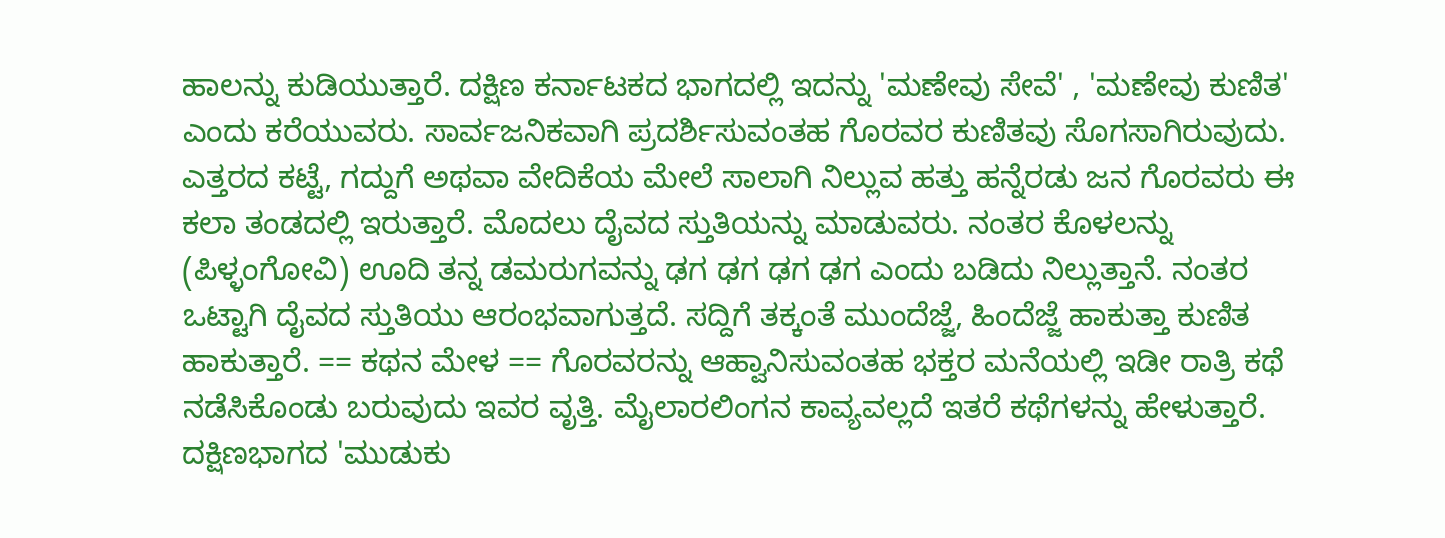ಹಾಲನ್ನು ಕುಡಿಯುತ್ತಾರೆ. ದಕ್ಷಿಣ ಕರ್ನಾಟಕದ ಭಾಗದಲ್ಲಿ ಇದನ್ನು 'ಮಣೇವು ಸೇವೆ' , 'ಮಣೇವು ಕುಣಿತ' ಎಂದು ಕರೆಯುವರು. ಸಾರ್ವಜನಿಕವಾಗಿ ಪ್ರದರ್ಶಿಸುವಂತಹ ಗೊರವರ ಕುಣಿತವು ಸೊಗಸಾಗಿರುವುದು. ಎತ್ತರದ ಕಟ್ಟೆ, ಗದ್ದುಗೆ ಅಥವಾ ವೇದಿಕೆಯ ಮೇಲೆ ಸಾಲಾಗಿ ನಿಲ್ಲುವ ಹತ್ತು ಹನ್ನೆರಡು ಜನ ಗೊರವರು ಈ ಕಲಾ ತಂಡದಲ್ಲಿ ಇರುತ್ತಾರೆ. ಮೊದಲು ದೈವದ ಸ್ತುತಿಯನ್ನು ಮಾಡುವರು. ನಂತರ ಕೊಳಲನ್ನು (ಪಿಳ್ಳಂಗೋವಿ) ಊದಿ ತನ್ನ ಡಮರುಗವನ್ನು ಢಗ ಢಗ ಢಗ ಢಗ ಎಂದು ಬಡಿದು ನಿಲ್ಲುತ್ತಾನೆ. ನಂತರ ಒಟ್ಟಾಗಿ ದೈವದ ಸ್ತುತಿಯು ಆರಂಭವಾಗುತ್ತದೆ. ಸದ್ದಿಗೆ ತಕ್ಕಂತೆ ಮುಂದೆಜ್ಜೆ, ಹಿಂದೆಜ್ಜೆ ಹಾಕುತ್ತಾ ಕುಣಿತ ಹಾಕುತ್ತಾರೆ. == ಕಥನ ಮೇಳ == ಗೊರವರನ್ನು ಆಹ್ವಾನಿಸುವಂತಹ ಭಕ್ತರ ಮನೆಯಲ್ಲಿ ಇಡೀ ರಾತ್ರಿ ಕಥೆ ನಡೆಸಿಕೊಂಡು ಬರುವುದು ಇವರ ವೃತ್ತಿ. ಮೈಲಾರಲಿಂಗನ ಕಾವ್ಯವಲ್ಲದೆ ಇತರೆ ಕಥೆಗಳನ್ನು ಹೇಳುತ್ತಾರೆ. ದಕ್ಷಿಣಭಾಗದ 'ಮುಡುಕು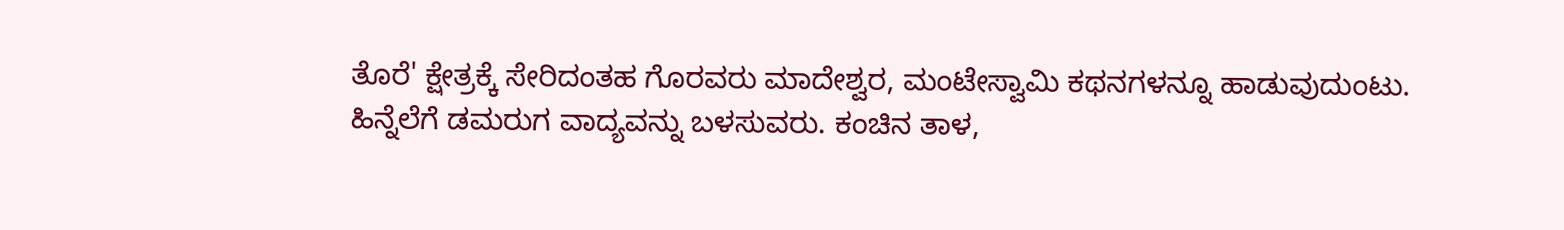ತೊರೆ' ಕ್ಷೇತ್ರಕ್ಕೆ ಸೇರಿದಂತಹ ಗೊರವರು ಮಾದೇಶ್ವರ, ಮಂಟೇಸ್ವಾಮಿ ಕಥನಗಳನ್ನೂ ಹಾಡುವುದುಂಟು. ಹಿನ್ನೆಲೆಗೆ ಡಮರುಗ ವಾದ್ಯವನ್ನು ಬಳಸುವರು. ಕಂಚಿನ ತಾಳ,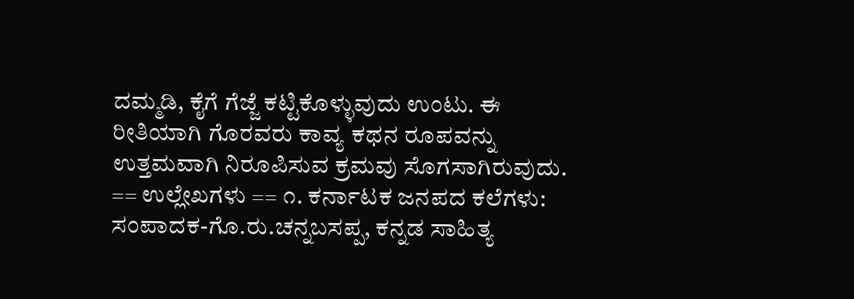ದಮ್ಮಡಿ, ಕೈಗೆ ಗೆಜ್ಜೆ ಕಟ್ಟಿಕೊಳ್ಳುವುದು ಉಂಟು. ಈ ರೀತಿಯಾಗಿ ಗೊರವರು ಕಾವ್ಯ ಕಥನ ರೂಪವನ್ನು ಉತ್ತಮವಾಗಿ ನಿರೂಪಿಸುವ ಕ್ರಮವು ಸೊಗಸಾಗಿರುವುದು. == ಉಲ್ಲೇಖಗಳು == ೧. ಕರ್ನಾಟಕ ಜನಪದ ಕಲೆಗಳು: ಸಂಪಾದಕ-ಗೊ.ರು.ಚನ್ನಬಸಪ್ಪ, ಕನ್ನಡ ಸಾಹಿತ್ಯ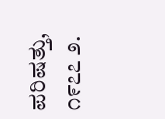ಪರಿಷತ್ತು, ೧೯೭೭ ೨.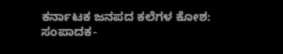ಕರ್ನಾಟಕ ಜನಪದ ಕಲೆಗಳ ಕೋಶ: ಸಂಪಾದಕ-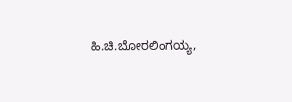ಹಿ.ಚಿ.ಬೋರಲಿಂಗಯ್ಯ,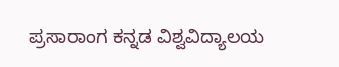ಪ್ರಸಾರಾಂಗ ಕನ್ನಡ ವಿಶ್ವವಿದ್ಯಾಲಯ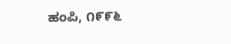ಹಂಪಿ, ೧೯೯೬